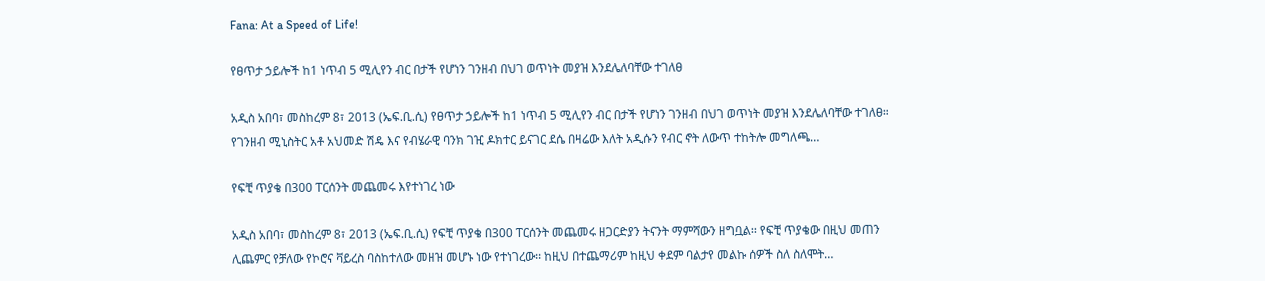Fana: At a Speed of Life!

የፀጥታ ኃይሎች ከ1 ነጥብ 5 ሚሊየን ብር በታች የሆነን ገንዘብ በህገ ወጥነት መያዝ እንደሌለባቸው ተገለፀ

አዲስ አበባ፣ መስከረም 8፣ 2013 (ኤፍ.ቢ.ሲ) የፀጥታ ኃይሎች ከ1 ነጥብ 5 ሚሊየን ብር በታች የሆነን ገንዘብ በህገ ወጥነት መያዝ እንደሌለባቸው ተገለፀ። የገንዘብ ሚኒስትር አቶ አህመድ ሽዴ እና የብሄራዊ ባንክ ገዢ ዶክተር ይናገር ደሴ በዛሬው እለት አዲሱን የብር ኖት ለውጥ ተከትሎ መግለጫ…

የፍቺ ጥያቄ በ300 ፐርሰንት መጨመሩ እየተነገረ ነው

አዲስ አበባ፣ መስከረም 8፣ 2013 (ኤፍ.ቢ.ሲ) የፍቺ ጥያቄ በ300 ፐርሰንት መጨመሩ ዘጋርድያን ትናንት ማምሻውን ዘግቧል፡፡ የፍቺ ጥያቄው በዚህ መጠን ሊጨምር የቻለው የኮሮና ቫይረስ ባስከተለው መዘዝ መሆኑ ነው የተነገረው፡፡ ከዚህ በተጨማሪም ከዚህ ቀደም ባልታየ መልኩ ሰዎች ስለ ስለሞት…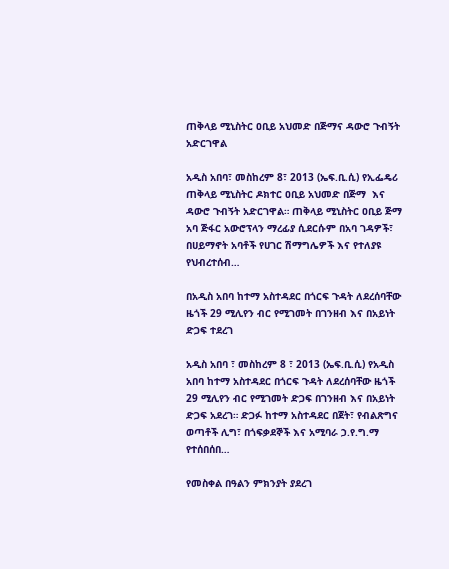ጠቅላይ ሚኒስትር ዐቢይ አህመድ በጅማና ዳውሮ ጉብኝት አድርገዋል

አዲስ አበባ፣ መስከረም 8፣ 2013 (ኤፍ.ቢ.ሲ) የኢፌዴሪ ጠቅላይ ሚኒስትር ዶክተር ዐቢይ አህመድ በጅማ  እና ዳውሮ ጉብኝት አድርገዋል። ጠቅላይ ሚኒስትር ዐቢይ ጅማ አባ ጅፋር አውሮፕላን ማረፊያ ሲደርሱም በአባ ገዳዎች፣ በሀይማኖት አባቶች የሀገር ሽማግሌዎች እና የተለያዩ የህብረተሰብ…

በአዲስ አበባ ከተማ አስተዳደር በጎርፍ ጉዳት ለደረሰባቸው ዜጎች 29 ሚሊየን ብር የሚገመት በገንዘብ እና በአይነት ድጋፍ ተደረገ

አዲስ አበባ ፣ መስከረም 8 ፣ 2013 (ኤፍ.ቢ.ሲ) የአዲስ አበባ ከተማ አስተዳደር በጎርፍ ጉዳት ለደረሰባቸው ዜጎች 29 ሚሊየን ብር የሚገመት ድጋፍ በገንዘብ እና በአይነት ድጋፍ አደረገ። ድጋፉ ከተማ አስተዳደር በጀት፣ የብልጽግና ወጣቶች ሊግ፣ በጎፍቃደኞች እና አሚባራ ኃ.የ.ግ.ማ የተሰበሰበ…

የመስቀል በዓልን ምክንያት ያደረገ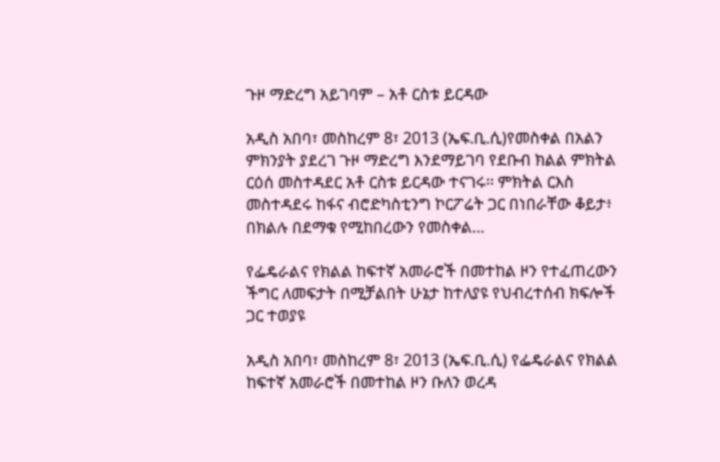ጉዞ ማድረግ አይገባም – አቶ ርስቱ ይርዳው

አዲስ አበባ፣ መስከረም 8፣ 2013 (ኤፍ.ቢ.ሲ)የመስቀል በአልን ምክንያት ያደረገ ጉዞ ማድረግ እንደማይገባ የደቡብ ክልል ምክትል ርዕሰ መስተዳደር አቶ ርስቱ ይርዳው ተናገሩ፡፡ ምክትል ርእስ መስተዳደሩ ከፋና ብሮድካስቲንግ ኮርፖሬት ጋር በነበራቸው ቆይታ፥ በክልሉ በደማቁ የሚከበረውን የመስቀል…

የፌዴራልና የክልል ከፍተኛ አመራሮች በመተከል ዞን የተፈጠረውን ችግር ለመፍታት በሚቻልበት ሁኔታ ከተለያዩ የህብረተሰብ ክፍሎች ጋር ተወያዩ

አዲስ አበባ፣ መስከረም 8፣ 2013 (ኤፍ.ቢ.ሲ) የፌዴራልና የክልል ከፍተኛ አመራሮች በመተከል ዞን ቡለን ወረዳ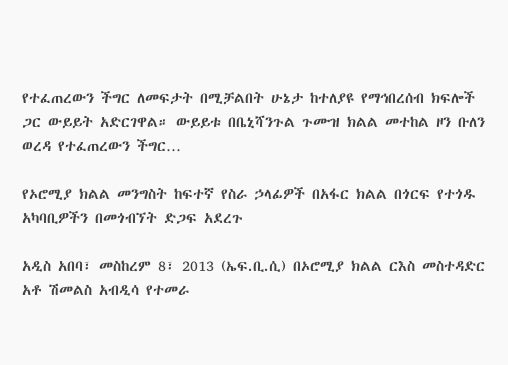የተፈጠረውን ችግር ለመፍታት በሚቻልበት ሁኔታ ከተለያዩ የማኅበረሰብ ክፍሎች ጋር ውይይት አድርገዋል። ውይይቱ በቤኒሻንጉል ጉሙዝ ክልል መተከል ዞን ቡለን ወረዳ የተፈጠረውን ችግር…

የኦሮሚያ ክልል መንግስት ከፍተኛ የስራ ኃላፊዎች በአፋር ክልል በጎርፍ የተጎዱ አካባቢዎችን በመጎብኘት ድጋፍ አደረጉ

አዲስ አበባ፣ መስከረም 8፣ 2013 (ኤፍ.ቢ.ሲ) በኦሮሚያ ክልል ርእስ መስተዳድር አቶ ሽመልስ አብዲሳ የተመራ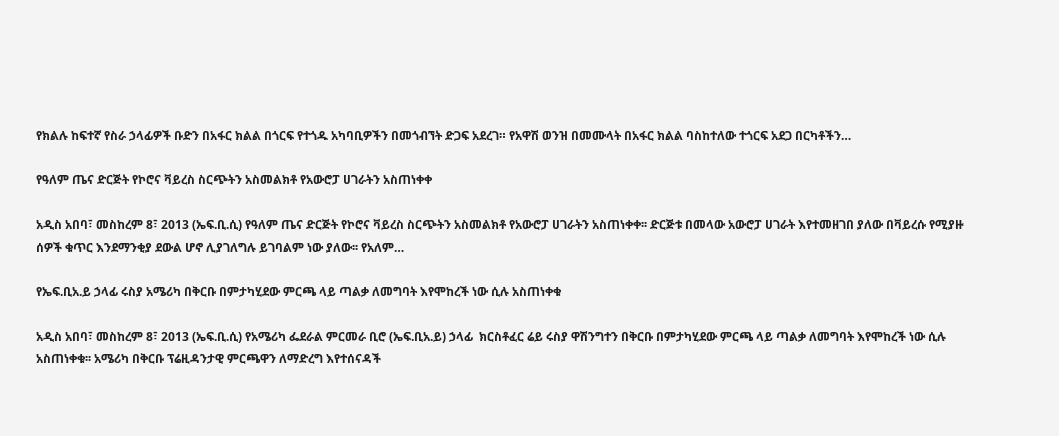የክልሉ ከፍተኛ የስራ ኃላፊዎች ቡድን በአፋር ክልል በጎርፍ የተጎዱ አካባቢዎችን በመጎብኘት ድጋፍ አደረገ። የአዋሽ ወንዝ በመሙላት በአፋር ክልል ባስከተለው ተጎርፍ አደጋ በርካቶችን…

የዓለም ጤና ድርጅት የኮሮና ቫይረስ ስርጭትን አስመልክቶ የአውሮፓ ሀገራትን አስጠነቀቀ

አዲስ አበባ፣ መስከረም 8፣ 2013 (ኤፍ.ቢ.ሲ) የዓለም ጤና ድርጅት የኮሮና ቫይረስ ስርጭትን አስመልክቶ የአውሮፓ ሀገራትን አስጠነቀቀ፡፡ ድርጅቱ በመላው አውሮፓ ሀገራት እየተመዘገበ ያለው በቫይረሱ የሚያዙ ሰዎች ቁጥር እንደማንቂያ ደውል ሆኖ ሊያገለግሉ ይገባልም ነው ያለው፡፡ የአለም…

የኤፍ.ቢአ.ይ ኃላፊ ሩስያ አሜሪካ በቅርቡ በምታካሂደው ምርጫ ላይ ጣልቃ ለመግባት እየሞከረች ነው ሲሉ አስጠነቀቁ

አዲስ አበባ፣ መስከረም 8፣ 2013 (ኤፍ.ቢ.ሲ) የአሜሪካ ፌደራል ምርመራ ቢሮ (ኤፍ.ቢአ.ይ) ኃላፊ  ክርስቶፈር ሬይ ሩስያ ዋሽንግተን በቅርቡ በምታካሂደው ምርጫ ላይ ጣልቃ ለመግባት እየሞከረች ነው ሲሉ አስጠነቀቁ፡፡ አሜሪካ በቅርቡ ፕሬዚዳንታዊ ምርጫዋን ለማድረግ እየተሰናዳች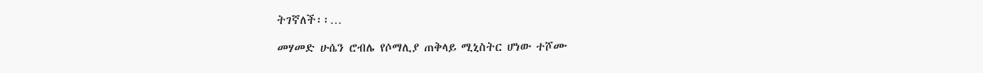ትገኛለች፡፡…

መሃመድ ሁሴን ሮብሌ የሶማሊያ ጠቅላይ ሚኒስትር ሆነው ተሾሙ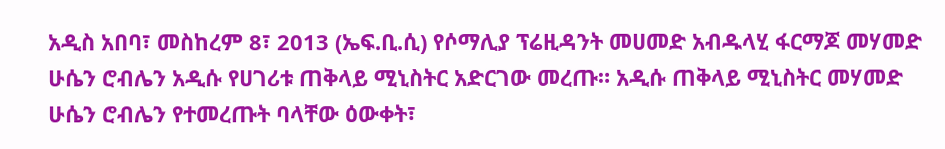አዲስ አበባ፣ መስከረም 8፣ 2013 (ኤፍ.ቢ.ሲ) የሶማሊያ ፕሬዚዳንት መሀመድ አብዱላሂ ፋርማጆ መሃመድ ሁሴን ሮብሌን አዲሱ የሀገሪቱ ጠቅላይ ሚኒስትር አድርገው መረጡ። አዲሱ ጠቅላይ ሚኒስትር መሃመድ ሁሴን ሮብሌን የተመረጡት ባላቸው ዕውቀት፣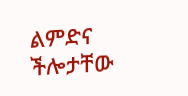ልምድና ችሎታቸው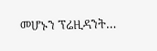መሆኑን ፕሬዚዳንት…